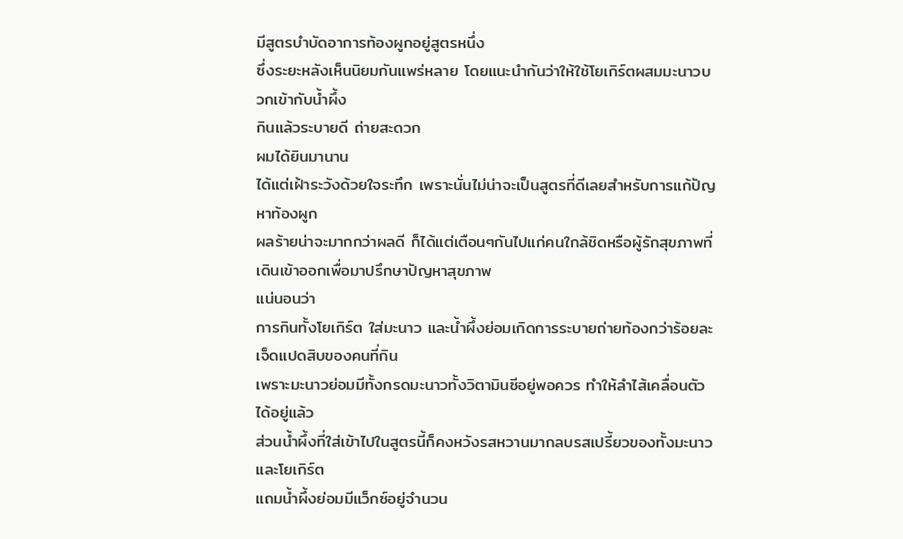มีสูตรบำบัดอาการท้องผูกอยู่สูตรหนึ่ง
ซึ่งระยะหลังเห็นนิยมกันแพร่หลาย โดยแนะนำกันว่าให้ใช้โยเกิร์ตผสมมะนาวบวกเข้ากับน้ำผึ้ง
กินแล้วระบายดี ถ่ายสะดวก
ผมได้ยินมานาน
ได้แต่เฝ้าระวังด้วยใจระทึก เพราะนั่นไม่น่าจะเป็นสูตรที่ดีเลยสำหรับการแก้ปัญหาท้องผูก
ผลร้ายน่าจะมากกว่าผลดี ก็ได้แต่เตือนๆกันไปแก่คนใกล้ชิดหรือผู้รักสุขภาพที่เดินเข้าออกเพื่อมาปรึกษาปัญหาสุขภาพ
แน่นอนว่า
การกินทั้งโยเกิร์ต ใส่มะนาว และน้ำผึ้งย่อมเกิดการระบายถ่ายท้องกว่าร้อยละเจ็ดแปดสิบของคนที่กิน
เพราะมะนาวย่อมมีทั้งกรดมะนาวทั้งวิตามินซีอยู่พอควร ทำให้ลำไส้เคลื่อนตัวได้อยู่แล้ว
ส่วนน้ำผึ้งที่ใส่เข้าไปในสูตรนี้ก็คงหวังรสหวานมากลบรสเปรี้ยวของทั้งมะนาวและโยเกิร์ต
แถมน้ำผึ้งย่อมมีแว็กซ์อยู่จำนวน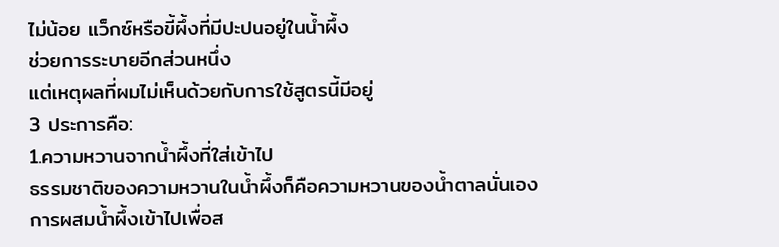ไม่น้อย แว็กซ์หรือขี้ผึ้งที่มีปะปนอยู่ในน้ำผึ้ง
ช่วยการระบายอีกส่วนหนึ่ง
แต่เหตุผลที่ผมไม่เห็นด้วยกับการใช้สูตรนี้มีอยู่
3 ประการคือ:
1.ความหวานจากน้ำผึ้งที่ใส่เข้าไป
ธรรมชาติของความหวานในน้ำผึ้งก็คือความหวานของน้ำตาลนั่นเอง
การผสมน้ำผึ้งเข้าไปเพื่อส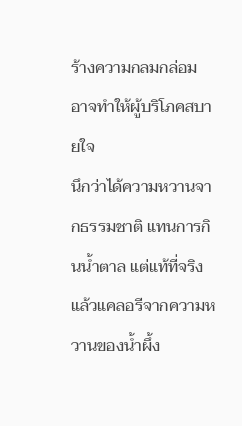ร้างความกลมกล่อม อาจทำให้ผู้บริโภคสบายใจ
นึกว่าได้ความหวานจากธรรมชาติ แทนการกินน้ำตาล แต่แท้ที่จริงแล้วแคลอรีจากความหวานของน้ำผึ้ง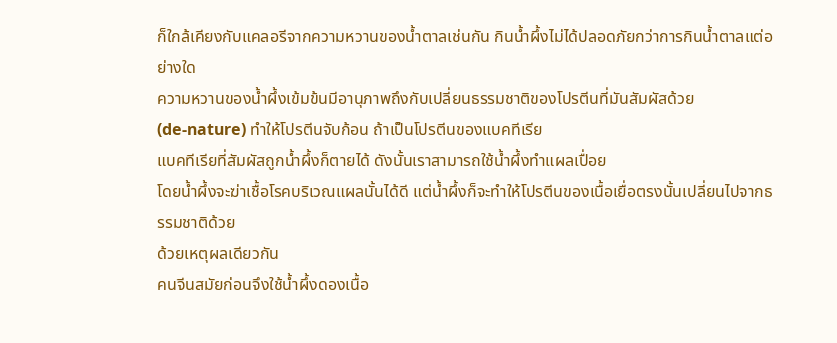ก็ใกล้เคียงกับแคลอรีจากความหวานของน้ำตาลเช่นกัน กินน้ำผึ้งไม่ได้ปลอดภัยกว่าการกินน้ำตาลแต่อย่างใด
ความหวานของน้ำผึ้งเข้มข้นมีอานุภาพถึงกับเปลี่ยนธรรมชาติของโปรตีนที่มันสัมผัสด้วย
(de-nature) ทำให้โปรตีนจับก้อน ถ้าเป็นโปรตีนของแบคทีเรีย
แบคทีเรียที่สัมผัสถูกน้ำผึ้งก็ตายได้ ดังนั้นเราสามารถใช้น้ำผึ้งทำแผลเปื่อย
โดยน้ำผึ้งจะฆ่าเชื้อโรคบริเวณแผลนั้นได้ดี แต่น้ำผึ้งก็จะทำให้โปรตีนของเนื้อเยื่อตรงนั้นเปลี่ยนไปจากธรรมชาติด้วย
ด้วยเหตุผลเดียวกัน
คนจีนสมัยก่อนจึงใช้น้ำผึ้งดองเนื้อ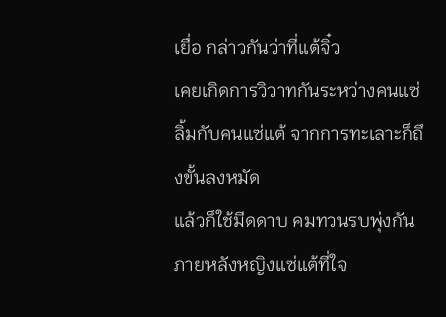เยื่อ กล่าวกันว่าที่แต้จิ๋ว
เคยเกิดการวิวาทกันระหว่างคนแซ่ลิ้มกับคนแซ่แต้ จากการทะเลาะก็ถึงขั้นลงหมัด
แล้วก็ใช้มีดดาบ คมทวนรบพุ่งกัน ภายหลังหญิงแซ่แต้ที่ใจ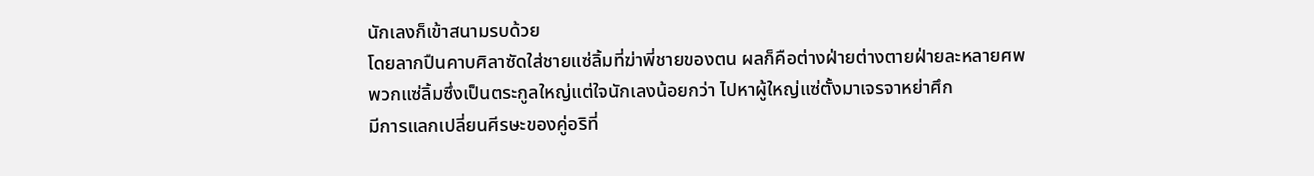นักเลงก็เข้าสนามรบด้วย
โดยลากปืนคาบศิลาซัดใส่ชายแซ่ลิ้มที่ฆ่าพี่ชายของตน ผลก็คือต่างฝ่ายต่างตายฝ่ายละหลายศพ
พวกแซ่ลิ้มซึ่งเป็นตระกูลใหญ่แต่ใจนักเลงน้อยกว่า ไปหาผู้ใหญ่แซ่ตั้งมาเจรจาหย่าศึก
มีการแลกเปลี่ยนศีรษะของคู่อริที่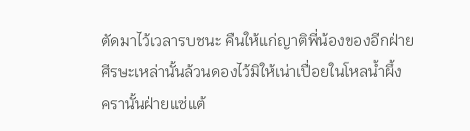ตัดมาไว้เวลารบชนะ คืนให้แก่ญาติพี่น้องของอีกฝ่าย
ศีรษะเหล่านั้นล้วนดองไว้มิให้เน่าเปื่อยในโหลน้ำผึ้ง
ครานั้นฝ่ายแซ่แต้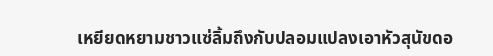เหยียดหยามชาวแซ่ลิ้มถึงกับปลอมแปลงเอาหัวสุนัขดอ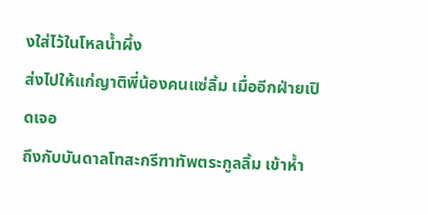งใส่ไว้ในโหลน้ำผึ้ง
ส่งไปให้แก่ญาติพี่น้องคนแซ่ลิ้ม เมื่ออีกฝ่ายเปิดเจอ
ถึงกับบันดาลโทสะกรีฑาทัพตระกูลลิ้ม เข้าห้ำ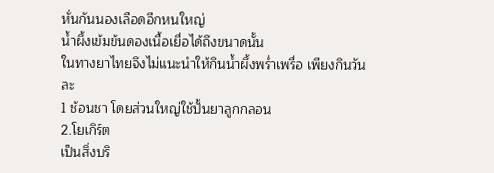หั่นกันนองเลือดอีกหนใหญ่
น้ำผึ้งเข้มข้นดองเนื้อเยื่อได้ถึงขนาดนั้น
ในทางยาไทยจึงไม่แนะนำให้กินน้ำผึ้งพร่ำเพรื่อ เพียงกินวันละ
1 ช้อนชา โดยส่วนใหญ่ใช้ปั้นยาลูกกลอน
2.โยเกิร์ต
เป็นสิ่งบริ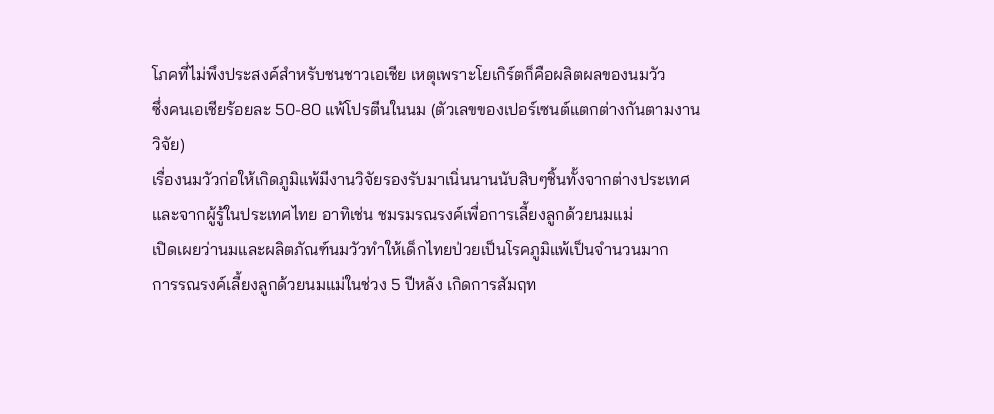โภคที่ไม่พึงประสงค์สำหรับชนชาวเอเชีย เหตุเพราะโยเกิร์ตก็คือผลิตผลของนมวัว
ซึ่งคนเอเชียร้อยละ 50-80 แพ้โปรตีนในนม (ตัวเลขของเปอร์เซนต์แตกต่างกันตามงานวิจัย)
เรื่องนมวัวก่อให้เกิดภูมิแพ้มีงานวิจัยรองรับมาเนิ่นนานนับสิบๆชิ้นทั้งจากต่างประเทศ
และจากผู้รู้ในประเทศไทย อาทิเช่น ชมรมรณรงค์เพื่อการเลี้ยงลูกด้วยนมแม่
เปิดเผยว่านมและผลิตภัณฑ์นมวัวทำให้เด็กไทยป่วยเป็นโรคภูมิแพ้เป็นจำนวนมาก
การรณรงค์เลี้ยงลูกด้วยนมแม่ในช่วง 5 ปีหลัง เกิดการสัมฤท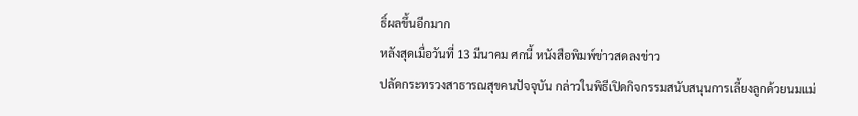ธิ์ผลขึ้นอีกมาก
หลังสุดเมื่อวันที่ 13 มีนาคม ศกนี้ หนังสือพิมพ์ข่าวสดลงข่าว
ปลัดกระทรวงสาธารณสุขคนปัจจุบัน กล่าวในพิธีเปิดกิจกรรมสนับสนุนการเลี้ยงลูกด้วยนมแม่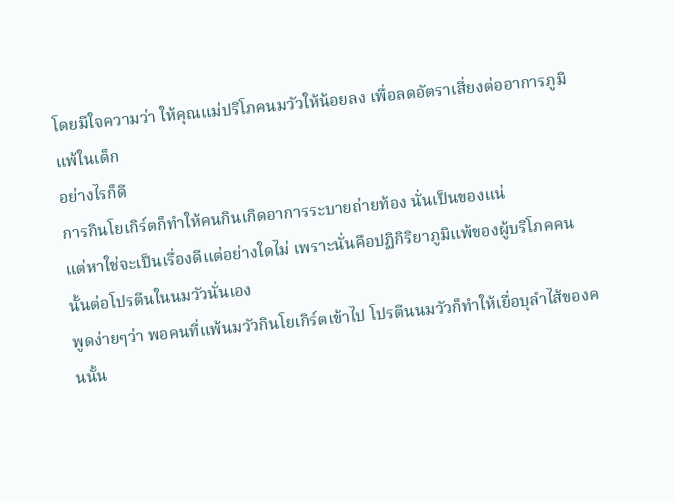โดยมีใจความว่า ให้คุณแม่ปริโภคนมวัวให้น้อยลง เพื่อลดอัตราเสี่ยงต่ออาการภูมิแพ้ในเด็ก
อย่างไรก็ดี
การกินโยเกิร์ตก็ทำให้คนกินเกิดอาการระบายถ่ายท้อง นั่นเป็นของแน่
แต่หาใช่จะเป็นเรื่องดีแต่อย่างใดไม่ เพราะนั่นคือปฏิกิริยาภูมิแพ้ของผู้บริโภคคนนั้นต่อโปรตีนในนมวัวนั่นเอง
พูดง่ายๆว่า พอคนที่แพ้นมวัวกินโยเกิร์ตเข้าไป โปรตีนนมวัวก็ทำให้เยื่อบุลำไส้ของคนนั้น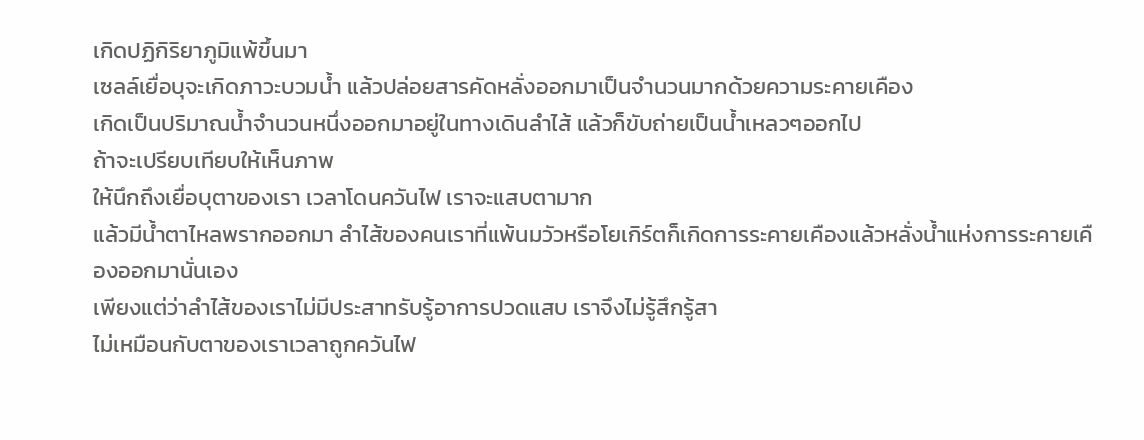เกิดปฏิกิริยาภูมิแพ้ขึ้นมา
เซลล์เยื่อบุจะเกิดภาวะบวมน้ำ แล้วปล่อยสารคัดหลั่งออกมาเป็นจำนวนมากด้วยความระคายเคือง
เกิดเป็นปริมาณน้ำจำนวนหนึ่งออกมาอยู่ในทางเดินลำไส้ แล้วก็ขับถ่ายเป็นน้ำเหลวๆออกไป
ถ้าจะเปรียบเทียบให้เห็นภาพ
ให้นึกถึงเยื่อบุตาของเรา เวลาโดนควันไฟ เราจะแสบตามาก
แล้วมีน้ำตาไหลพรากออกมา ลำไส้ของคนเราที่แพ้นมวัวหรือโยเกิร์ตก็เกิดการระคายเคืองแล้วหลั่งน้ำแห่งการระคายเคืองออกมานั่นเอง
เพียงแต่ว่าลำไส้ของเราไม่มีประสาทรับรู้อาการปวดแสบ เราจึงไม่รู้สึกรู้สา
ไม่เหมือนกับตาของเราเวลาถูกควันไฟ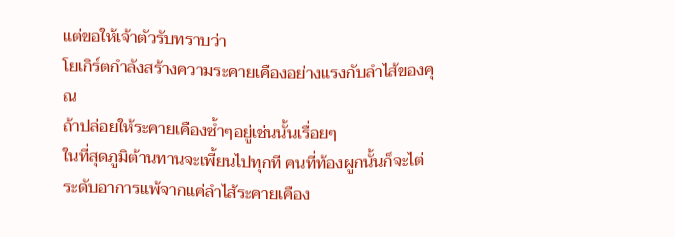แต่ขอให้เจ้าตัวรับทราบว่า
โยเกิร์ตกำลังสร้างความระคายเคืองอย่างแรงกับลำไส้ของคุณ
ถ้าปล่อยให้ระคายเคืองซ้ำๆอยู่เช่นนั้นเรื่อยๆ
ในที่สุดภูมิต้านทานจะเพี้ยนไปทุกที คนที่ท้องผูกนั้นก็จะไต่ระดับอาการแพ้จากแค่ลำไส้ระคายเคือง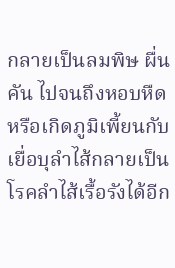กลายเป็นลมพิษ ผื่นคัน ไปจนถึงหอบหืด หรือเกิดภูมิเพี้ยนกับเยื่อบุลำไส้กลายเป็นโรคลำไส้เรื้อรังได้อีก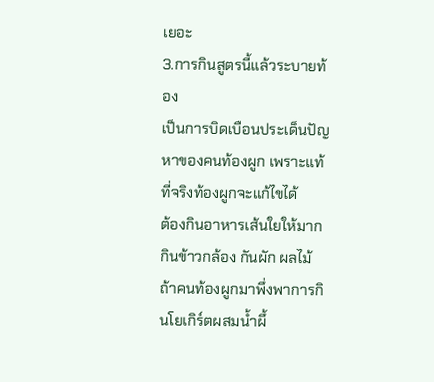เยอะ
3.การกินสูตรนี้แล้วระบายท้อง
เป็นการบิดเบือนประเด็นปัญหาของคนท้องผูก เพราะแท้ที่จริงท้องผูกจะแก้ไขได้
ต้องกินอาหารเส้นใยให้มาก กินข้าวกล้อง กันผัก ผลไม้ ถ้าคนท้องผูกมาพึ่งพาการกินโยเกิร์ตผสมน้ำผึ้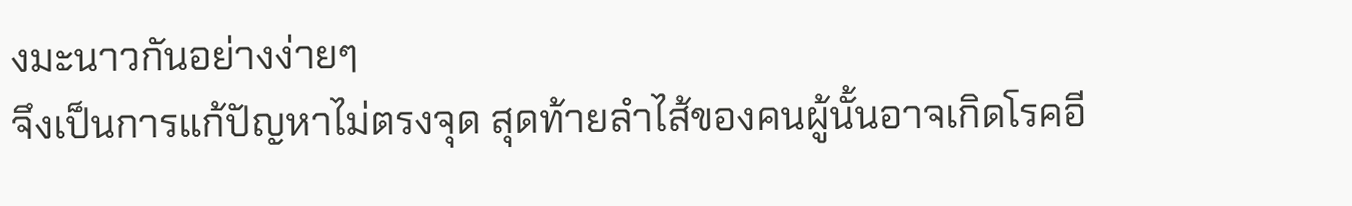งมะนาวกันอย่างง่ายๆ
จึงเป็นการแก้ปัญหาไม่ตรงจุด สุดท้ายลำไส้ของคนผู้นั้นอาจเกิดโรคอี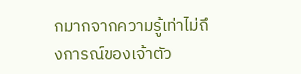กมากจากความรู้เท่าไม่ถึงการณ์ของเจ้าตัว